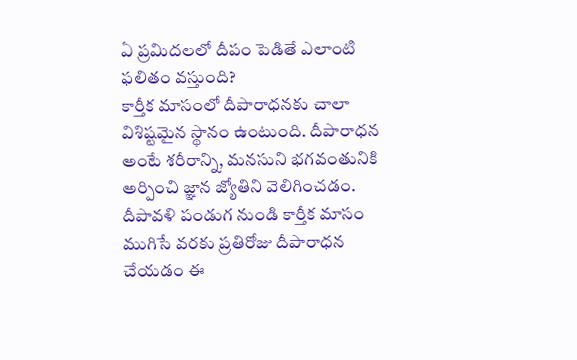ఏ ప్రమిదలలో దీపం పెడితే ఎలాంటి ఫలితం వస్తుంది?
కార్తీక మాసంలో దీపారాధనకు చాలా విశిష్టమైన స్థానం ఉంటుంది. దీపారాధన అంటే శరీరాన్ని, మనసుని భగవంతునికి అర్పించి జ్ఞాన జ్యోతిని వెలిగించడం. దీపావళి పండుగ నుండి కార్తీక మాసం ముగిసే వరకు ప్రతిరోజు దీపారాధన చేయడం ఈ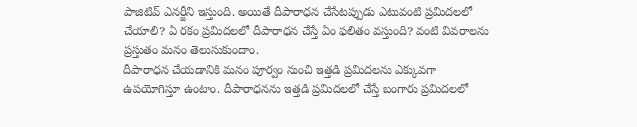పాజిటివ్ ఎనర్జీని ఇస్తుంది. అయితే దీపారాధన చేసేటప్పుడు ఎటువంటి ప్రమిదలలో చేయాలి? ఏ రకం ప్రమిదలలో దీపారాధన చేస్తే ఏం ఫలితం వస్తుంది? వంటి వివరాలను ప్రస్తుతం మనం తెలుసుకుందాం.
దీపారాధన చేయడానికి మనం పూర్వం నుంచి ఇత్తడి ప్రమిదలను ఎక్కువగా ఉపయోగిస్తూ ఉంటాం. దీపారాధనను ఇత్తడి ప్రమిదలలో చేస్తే బంగారు ప్రమిదలలో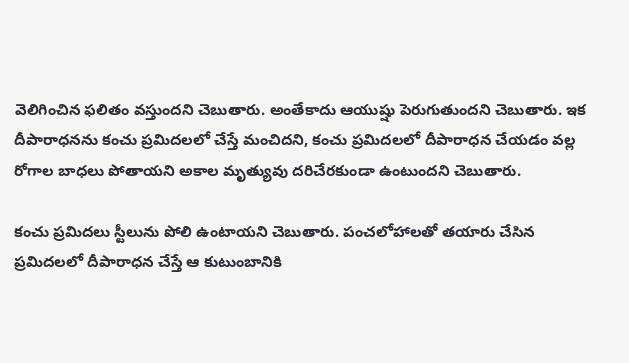వెలిగించిన ఫలితం వస్తుందని చెబుతారు. అంతేకాదు ఆయుష్షు పెరుగుతుందని చెబుతారు. ఇక దీపారాధనను కంచు ప్రమిదలలో చేస్తే మంచిదని, కంచు ప్రమిదలలో దీపారాధన చేయడం వల్ల రోగాల బాధలు పోతాయని అకాల మృత్యువు దరిచేరకుండా ఉంటుందని చెబుతారు.

కంచు ప్రమిదలు స్టీలును పోలి ఉంటాయని చెబుతారు. పంచలోహాలతో తయారు చేసిన ప్రమిదలలో దీపారాధన చేస్తే ఆ కుటుంబానికి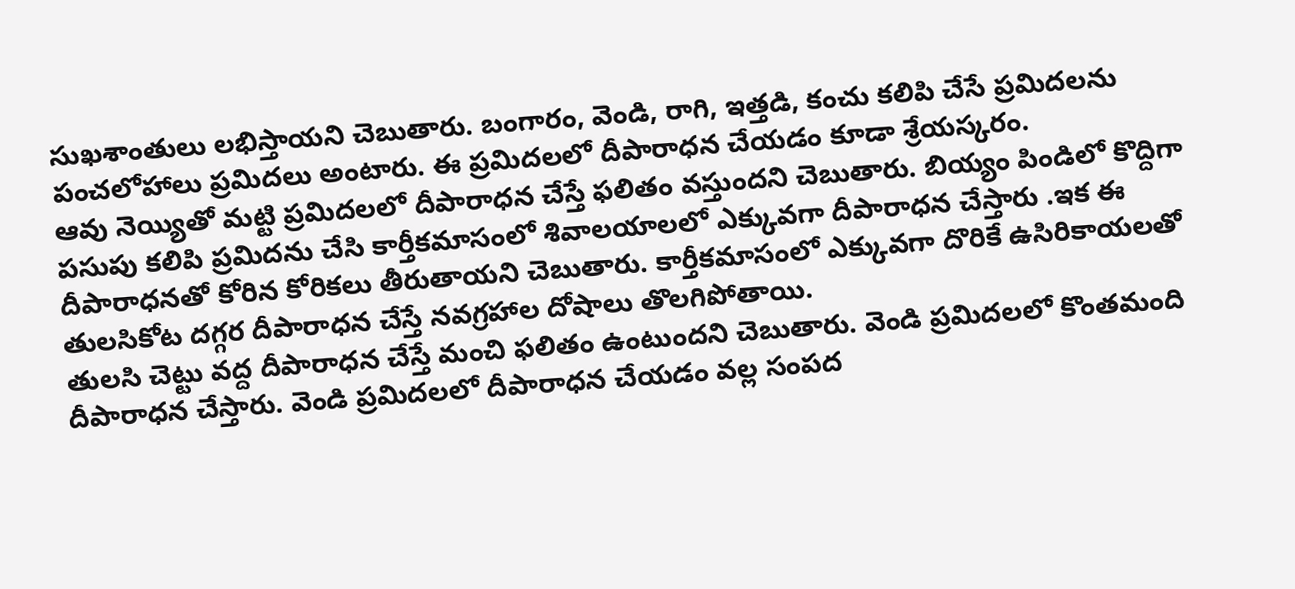సుఖశాంతులు లభిస్తాయని చెబుతారు. బంగారం, వెండి, రాగి, ఇత్తడి, కంచు కలిపి చేసే ప్రమిదలను పంచలోహాలు ప్రమిదలు అంటారు. ఈ ప్రమిదలలో దీపారాధన చేయడం కూడా శ్రేయస్కరం.
ఆవు నెయ్యితో మట్టి ప్రమిదలలో దీపారాధన చేస్తే ఫలితం వస్తుందని చెబుతారు. బియ్యం పిండిలో కొద్దిగా పసుపు కలిపి ప్రమిదను చేసి కార్తీకమాసంలో శివాలయాలలో ఎక్కువగా దీపారాధన చేస్తారు .ఇక ఈ దీపారాధనతో కోరిన కోరికలు తీరుతాయని చెబుతారు. కార్తీకమాసంలో ఎక్కువగా దొరికే ఉసిరికాయలతో తులసికోట దగ్గర దీపారాధన చేస్తే నవగ్రహాల దోషాలు తొలగిపోతాయి.
తులసి చెట్టు వద్ద దీపారాధన చేస్తే మంచి ఫలితం ఉంటుందని చెబుతారు. వెండి ప్రమిదలలో కొంతమంది దీపారాధన చేస్తారు. వెండి ప్రమిదలలో దీపారాధన చేయడం వల్ల సంపద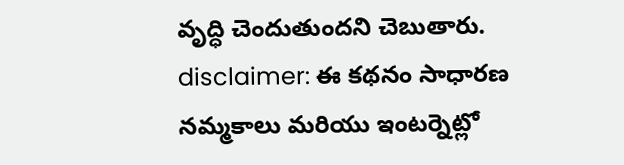వృద్ధి చెందుతుందని చెబుతారు.
disclaimer: ఈ కథనం సాధారణ నమ్మకాలు మరియు ఇంటర్నెట్లో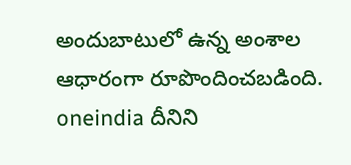అందుబాటులో ఉన్న అంశాల ఆధారంగా రూపొందించబడింది. oneindia దీనిని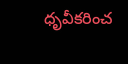ధృవీకరించ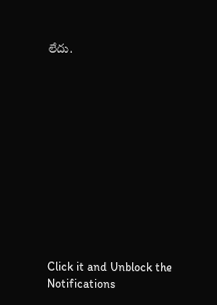లేదు.












Click it and Unblock the Notifications